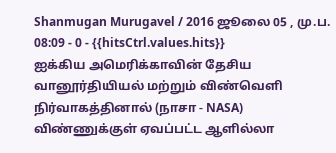Shanmugan Murugavel / 2016 ஜூலை 05 , மு.ப. 08:09 - 0 - {{hitsCtrl.values.hits}}
ஐக்கிய அமெரிக்காவின் தேசிய வானூர்தியியல் மற்றும் விண்வெளி நிர்வாகத்தினால் (நாசா - NASA) விண்ணுக்குள் ஏவப்பட்ட ஆளில்லா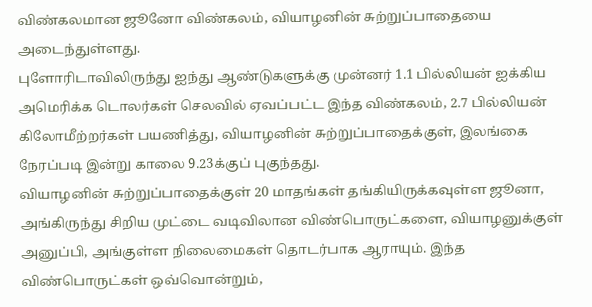விண்கலமான ஜூனோ விண்கலம், வியாழனின் சுற்றுப்பாதையை அடைந்துள்ளது.
புளோரிடாவிலிருந்து ஐந்து ஆண்டுகளுக்கு முன்னர் 1.1 பில்லியன் ஐக்கிய அமெரிக்க டொலர்கள் செலவில் ஏவப்பட்ட இந்த விண்கலம், 2.7 பில்லியன் கிலோமீற்றர்கள் பயணித்து, வியாழனின் சுற்றுப்பாதைக்குள், இலங்கை நேரப்படி இன்று காலை 9.23க்குப் புகுந்தது.
வியாழனின் சுற்றுப்பாதைக்குள் 20 மாதங்கள் தங்கியிருக்கவுள்ள ஜூனா, அங்கிருந்து சிறிய முட்டை வடிவிலான விண்பொருட்களை, வியாழனுக்குள் அனுப்பி, அங்குள்ள நிலைமைகள் தொடர்பாக ஆராயும். இந்த விண்பொருட்கள் ஒவ்வொன்றும்,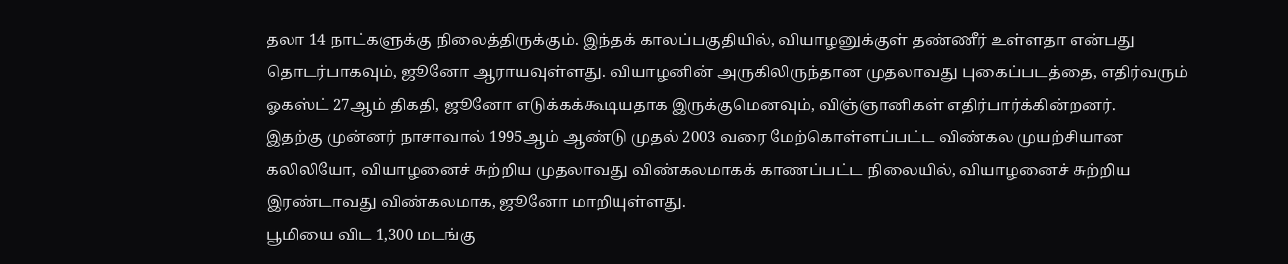தலா 14 நாட்களுக்கு நிலைத்திருக்கும். இந்தக் காலப்பகுதியில், வியாழனுக்குள் தண்ணீர் உள்ளதா என்பது தொடர்பாகவும், ஜூனோ ஆராயவுள்ளது. வியாழனின் அருகிலிருந்தான முதலாவது புகைப்படத்தை, எதிர்வரும் ஓகஸ்ட் 27ஆம் திகதி, ஜூனோ எடுக்கக்கூடியதாக இருக்குமெனவும், விஞ்ஞானிகள் எதிர்பார்க்கின்றனர்.
இதற்கு முன்னர் நாசாவால் 1995ஆம் ஆண்டு முதல் 2003 வரை மேற்கொள்ளப்பட்ட விண்கல முயற்சியான கலிலியோ, வியாழனைச் சுற்றிய முதலாவது விண்கலமாகக் காணப்பட்ட நிலையில், வியாழனைச் சுற்றிய இரண்டாவது விண்கலமாக, ஜூனோ மாறியுள்ளது.
பூமியை விட 1,300 மடங்கு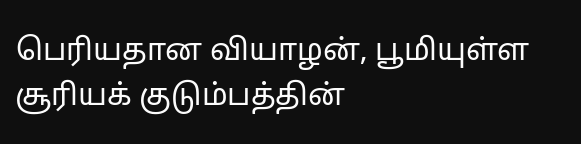பெரியதான வியாழன், பூமியுள்ள சூரியக் குடும்பத்தின்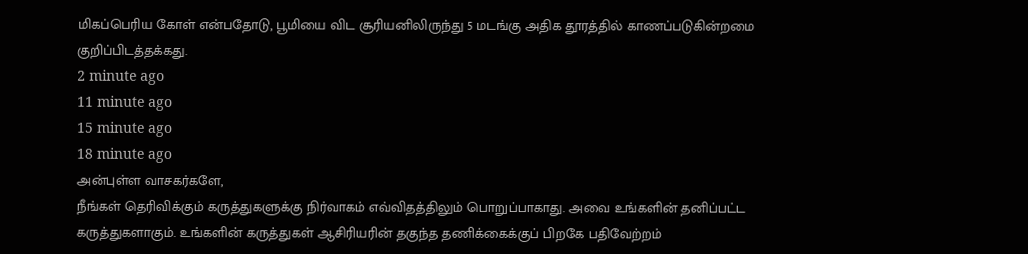மிகப்பெரிய கோள் என்பதோடு, பூமியை விட சூரியனிலிருந்து 5 மடங்கு அதிக தூரத்தில் காணப்படுகின்றமை குறிப்பிடத்தக்கது.
2 minute ago
11 minute ago
15 minute ago
18 minute ago
அன்புள்ள வாசகர்களே,
நீங்கள் தெரிவிக்கும் கருத்துகளுக்கு நிர்வாகம் எவ்விதத்திலும் பொறுப்பாகாது. அவை உங்களின் தனிப்பட்ட கருத்துகளாகும். உங்களின் கருத்துகள் ஆசிரியரின் தகுந்த தணிக்கைக்குப் பிறகே பதிவேற்றம்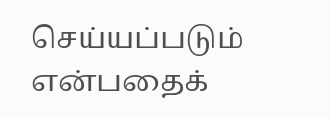செய்யப்படும் என்பதைக்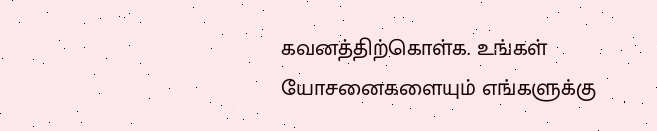கவனத்திற்கொள்க. உங்கள் யோசனைகளையும் எங்களுக்கு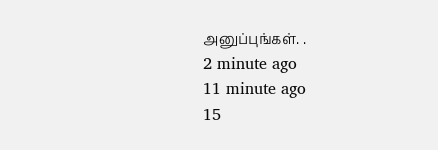அனுப்புங்கள். .
2 minute ago
11 minute ago
15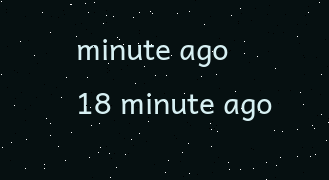minute ago
18 minute ago